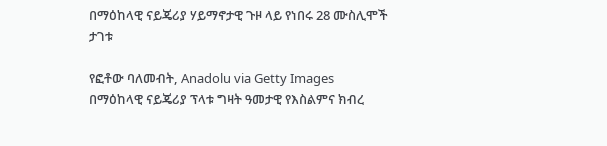በማዕከላዊ ናይጄሪያ ሃይማኖታዊ ጉዞ ላይ የነበሩ 28 ሙስሊሞች ታገቱ

የፎቶው ባለመብት, Anadolu via Getty Images
በማዕከላዊ ናይጄሪያ ፕላቱ ግዛት ዓመታዊ የእስልምና ክብረ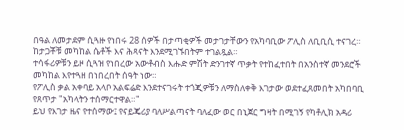በዓል ለመታደም ሲጓዙ የነበሩ 28 ሰዎች በታጣቂዎች መታገታቸውን የአካባቢው ፖሊስ ለቢቢሲ ተናገረ። ከታጋቾቹ መካከል ሴቶች እና ሕጻናት እንደሚገኙበትም ተገልጿል።
ተሳፋሪዎቹን ይዞ ሲጓዝ የነበረው አውቶብስ እሑድ ምሽት ድንገተኛ ጥቃት የተከፈተበት በአንስተኛ መንደሮች መካከል እየተጓዘ በነበረበት ሰዓት ነው።
የፖሊስ ቃል አቀባይ አላቦ አልፍሬድ እንደተናገሩት ተጎጂዎቹን ለማስለቀቅ እገታው ወደተፈጸመበት አካበባቢ የጸጥታ "አካላትን ተሰማርተዋል።"
ይህ የእገታ ዜና የተሰማው፤ የናይጄሪያ ባለሥልጣናት ባለፈው ወር በኒጀር ግዛት በሚገኝ የካቶሊክ አዳሪ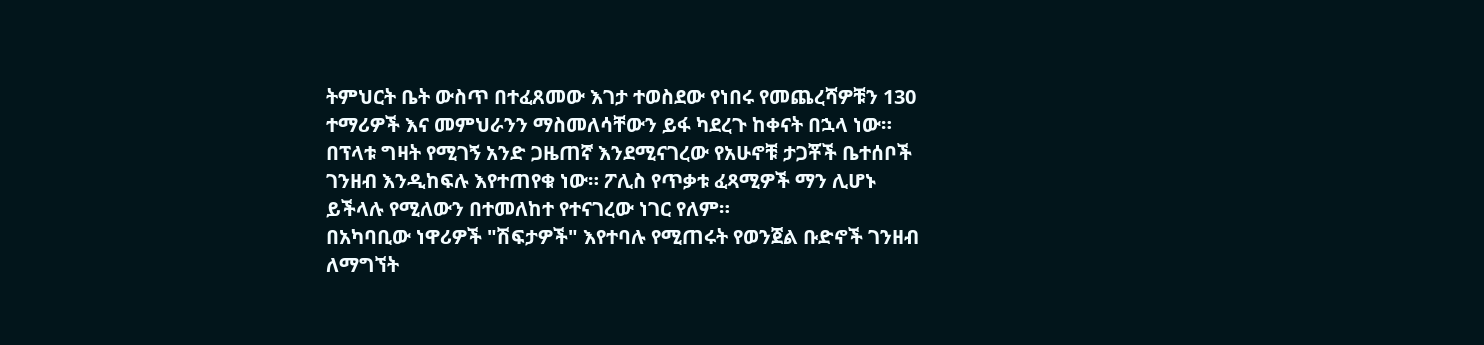ትምህርት ቤት ውስጥ በተፈጸመው እገታ ተወስደው የነበሩ የመጨረሻዎቹን 130 ተማሪዎች እና መምህራንን ማስመለሳቸውን ይፋ ካደረጉ ከቀናት በኋላ ነው።
በፕላቱ ግዛት የሚገኝ አንድ ጋዜጠኛ እንደሚናገረው የአሁኖቹ ታጋቾች ቤተሰቦች ገንዘብ እንዲከፍሉ እየተጠየቁ ነው። ፖሊስ የጥቃቱ ፈጻሚዎች ማን ሊሆኑ ይችላሉ የሚለውን በተመለከተ የተናገረው ነገር የለም።
በአካባቢው ነዋሪዎች "ሽፍታዎች" እየተባሉ የሚጠሩት የወንጀል ቡድኖች ገንዘብ ለማግኘት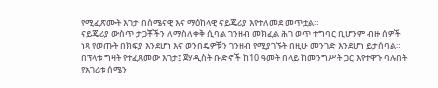የሚፈጽሙት እገታ በሰሜናዊ እና ማዕከላዊ ናይጄሪያ እየተለመደ መጥቷል።
ናይጄሪያ ውስጥ ታጋቾችን ለማስለቀቅ ሲባል ገንዘብ መክፈል ሕገ ወጥ ተግባር ቢሆንም ብዙ ሰዎች ነጻ የወጡት በክፍያ እንደሆነ እና ወንበዴዎቹን ገንዘብ የሚያገኙት በዚሁ መንገድ እንደሆነ ይታሰባል።
በፕላቱ ግዛት የተፈጸመው እገታ፤ ጀሃዲስት ቡድኖች ከ10 ዓመት በላይ ከመንግሥት ጋር እየተዋጉ ባሉበት የአገሪቱ ሰሜን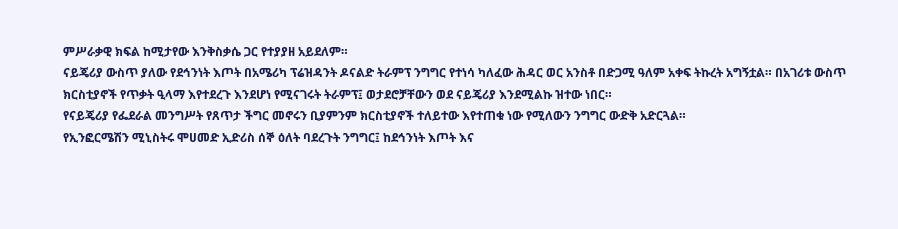ምሥራቃዊ ክፍል ከሚታየው እንቅስቃሴ ጋር የተያያዘ አይደለም።
ናይጄሪያ ውስጥ ያለው የደኅንነት እጦት በአሜሪካ ፕሬዝዳንት ዶናልድ ትራምፕ ንግግር የተነሳ ካለፈው ሕዳር ወር አንስቶ በድጋሚ ዓለም አቀፍ ትኩረት አግኝቷል። በአገሪቱ ውስጥ ክርስቲያኖች የጥቃት ዒላማ እየተደረጉ እንደሆነ የሚናገሩት ትራምፕ፤ ወታደሮቻቸውን ወደ ናይጄሪያ እንደሚልኩ ዝተው ነበር።
የናይጄሪያ የፌደራል መንግሥት የጸጥታ ችግር መኖሩን ቢያምንም ክርስቲያኖች ተለይተው እየተጠቁ ነው የሚለውን ንግግር ውድቅ አድርጓል።
የኢንፎርሜሽን ሚኒስትሩ ሞሀመድ ኢድሪስ ሰኞ ዕለት ባደረጉት ንግግር፤ ከደኅንነት እጦት እና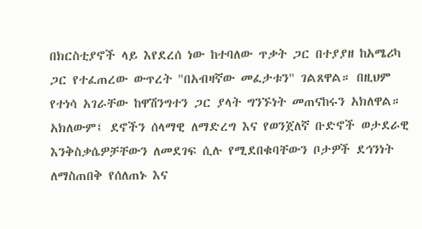በክርስቲያኖች ላይ እየደረሰ ነው ከተባለው ጥቃት ጋር በተያያዘ ከአሜሪካ ጋር የተፈጠረው ውጥረት "በአብዛኛው መፈታቱን" ገልጸዋል። በዚህም የተነሳ አገራቸው ከዋሽንግተን ጋር ያላት ግንኙነት መጠናከሩን አክለዋል።
አክለውም፤ ደኖችን ሰላማዊ ለማድረግ እና የወንጀለኛ ቡድኖች ወታደራዊ እንቅስቃሴዎቻቸውን ለመደገፍ ሲሉ የሚደበቁባቸውን ቦታዎች ደኅንነት ለማስጠበቅ የሰለጠኑ እና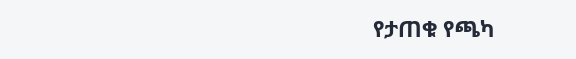የታጠቁ የጫካ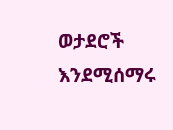ወታደሮች እንደሚሰማሩ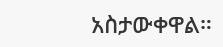አስታውቀዋል።